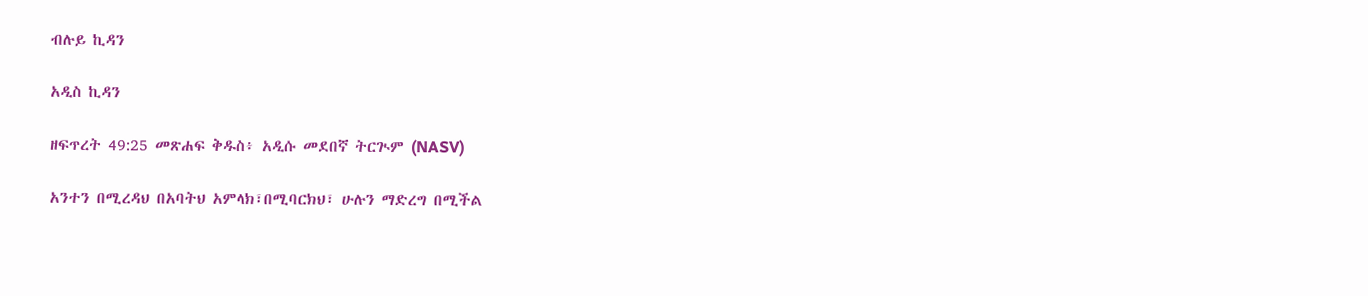ብሉይ ኪዳን

አዲስ ኪዳን

ዘፍጥረት 49:25 መጽሐፍ ቅዱስ፥ አዲሱ መደበኛ ትርጒም (NASV)

አንተን በሚረዳህ በአባትህ አምላክ፣በሚባርክህ፣ ሁሉን ማድረግ በሚችል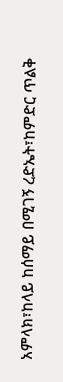አምላክ፣ከላይ ከሰማይ በሚገኝ ረድኤት፣ከምድር ጥልቅ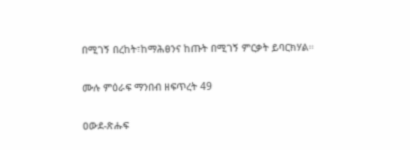በሚገኝ በረከት፣ከማሕፀንና ከጡት በሚገኝ ምርቃት ይባርክሃል።

ሙሉ ምዕራፍ ማንበብ ዘፍጥረት 49

ዐውደ-ጽሑፍ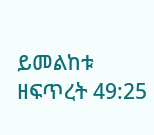ይመልከቱ ዘፍጥረት 49:25